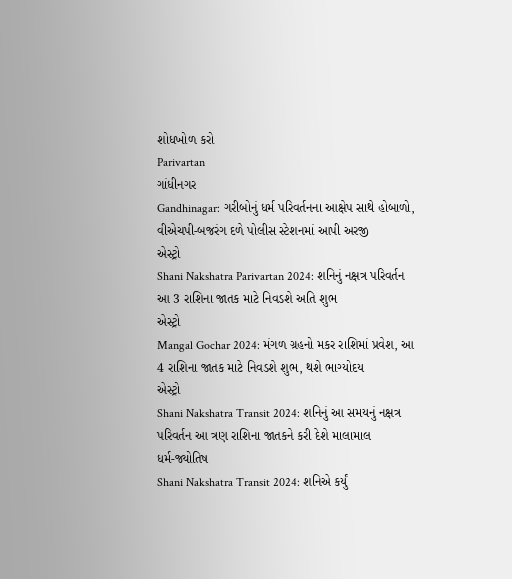શોધખોળ કરો
Parivartan
ગાંધીનગર
Gandhinagar: ગરીબોનું ધર્મ પરિવર્તનના આક્ષેપ સાથે હોબાળો, વીએચપી-બજરંગ દળે પોલીસ સ્ટેશનમાં આપી અરજી
એસ્ટ્રો
Shani Nakshatra Parivartan 2024: શનિનું નક્ષત્ર પરિવર્તન આ 3 રાશિના જાતક માટે નિવડશે અતિ શુભ
એસ્ટ્રો
Mangal Gochar 2024: મંગળ ગ્રહનો મકર રાશિમાં પ્રવેશ, આ 4 રાશિના જાતક માટે નિવડશે શુભ, થશે ભાગ્યોદય
એસ્ટ્રો
Shani Nakshatra Transit 2024: શનિનું આ સમયનું નક્ષત્ર પરિવર્તન આ ત્રણ રાશિના જાતકને કરી દેશે માલામાલ
ધર્મ-જ્યોતિષ
Shani Nakshatra Transit 2024: શનિએ કર્યું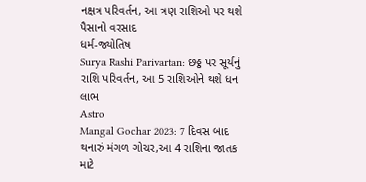નક્ષત્ર પરિવર્તન, આ ત્રણ રાશિઓ પર થશે પૈસાનો વરસાદ
ધર્મ-જ્યોતિષ
Surya Rashi Parivartan: છઠ્ઠ પર સૂર્યનું રાશિ પરિવર્તન, આ 5 રાશિઓને થશે ધન લાભ
Astro
Mangal Gochar 2023: 7 દિવસ બાદ થનારું મંગળ ગોચર,આ 4 રાશિના જાતક માટે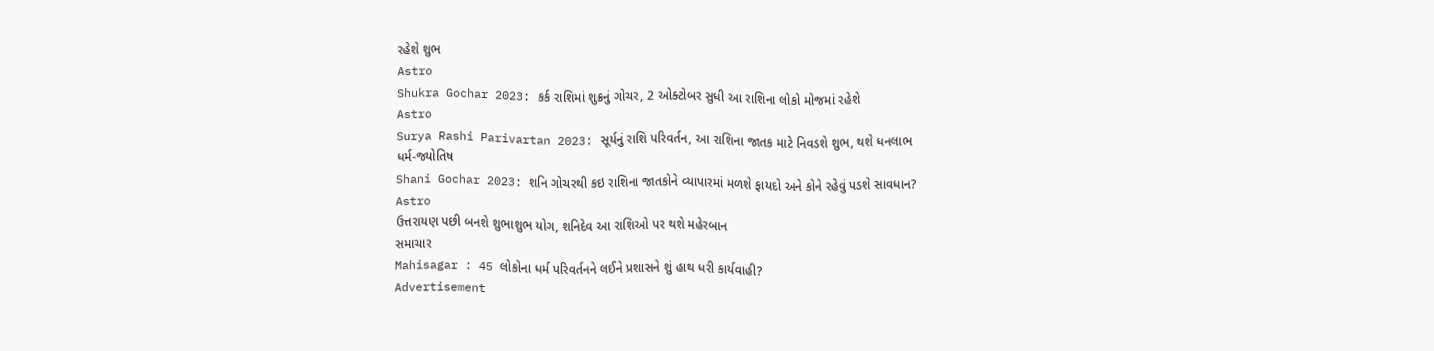રહેશે શુભ
Astro
Shukra Gochar 2023: કર્ક રાશિમાં શુક્રનું ગોચર, 2 ઓક્ટોબર સુધી આ રાશિના લોકો મોજમાં રહેશે
Astro
Surya Rashi Parivartan 2023: સૂર્યનું રાશિ પરિવર્તન, આ રાશિના જાતક માટે નિવડશે શુભ, થશે ધનલાભ
ધર્મ-જ્યોતિષ
Shani Gochar 2023: શનિ ગોચરથી કઇ રાશિના જાતકોને વ્યાપારમાં મળશે ફાયદો અને કોને રહેવું પડશે સાવધાન?
Astro
ઉત્તરાયણ પછી બનશે શુભાશુભ યોગ, શનિદેવ આ રાશિઓ પર થશે મહેરબાન
સમાચાર
Mahisagar : 45 લોકોના ધર્મ પરિવર્તનને લઈને પ્રશાસને શું હાથ ધરી કાર્યવાહી?
Advertisement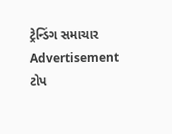ટ્રેન્ડિંગ સમાચાર
Advertisement
ટોપ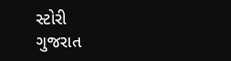સ્ટોરી
ગુજરાત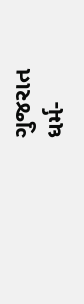ગુજરાત
ધર્મ-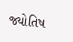જ્યોતિષ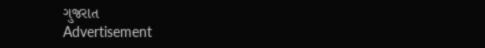ગુજરાત
Advertisement